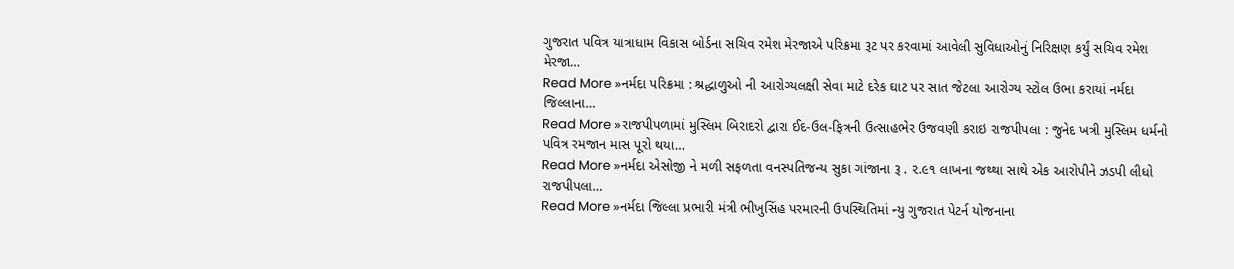ગુજરાત પવિત્ર યાત્રાધામ વિકાસ બોર્ડના સચિવ રમેશ મેરજાએ પરિક્રમા રૂટ પર કરવામાં આવેલી સુવિધાઓનું નિરિક્ષણ કર્યું સચિવ રમેશ મેરજા…
Read More »નર્મદા પરિક્રમા : શ્રદ્ધાળુઓ ની આરોગ્યલક્ષી સેવા માટે દરેક ઘાટ પર સાત જેટલા આરોગ્ય સ્ટોલ ઉભા કરાયાં નર્મદા જિલ્લાના…
Read More »રાજપીપળામાં મુસ્લિમ બિરાદરો દ્વારા ઈદ-ઉલ-ફિત્રની ઉત્સાહભેર ઉજવણી કરાઇ રાજપીપલા : જુનેદ ખત્રી મુસ્લિમ ધર્મનો પવિત્ર રમજાન માસ પૂરો થયા…
Read More »નર્મદા એસોજી ને મળી સફળતા વનસ્પતિજન્ય સુકા ગાંજાના રૂ . ૨.૯૧ લાખના જથ્થા સાથે એક આરોપીને ઝડપી લીધો રાજપીપલા…
Read More »નર્મદા જિલ્લા પ્રભારી મંત્રી ભીખુસિંહ પરમારની ઉપસ્થિતિમાં ન્યુ ગુજરાત પેટર્ન યોજનાના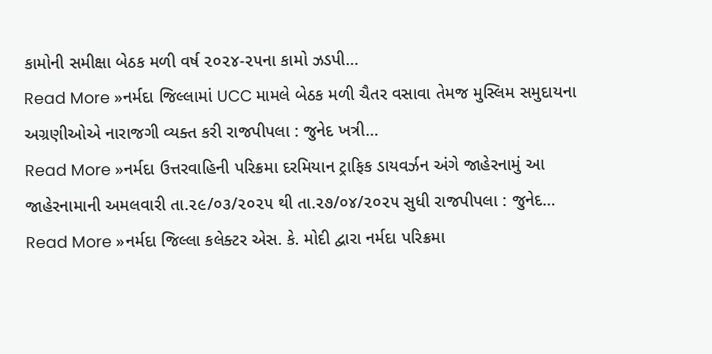કામોની સમીક્ષા બેઠક મળી વર્ષ ૨૦૨૪-૨૫ના કામો ઝડપી…
Read More »નર્મદા જિલ્લામાં UCC મામલે બેઠક મળી ચૈતર વસાવા તેમજ મુસ્લિમ સમુદાયના અગ્રણીઓએ નારાજગી વ્યક્ત કરી રાજપીપલા : જુનેદ ખત્રી…
Read More »નર્મદા ઉત્તરવાહિની પરિક્રમા દરમિયાન ટ્રાફિક ડાયવર્ઝન અંગે જાહેરનામું આ જાહેરનામાની અમલવારી તા.૨૯/૦૩/૨૦૨૫ થી તા.૨૭/૦૪/૨૦૨૫ સુધી રાજપીપલા : જુનેદ…
Read More »નર્મદા જિલ્લા કલેક્ટર એસ. કે. મોદી દ્વારા નર્મદા પરિક્રમા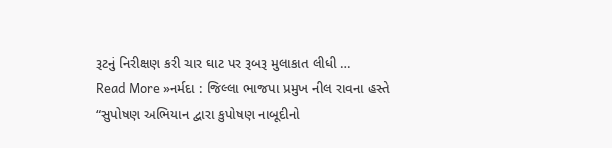રૂટનું નિરીક્ષણ કરી ચાર ઘાટ પર રૂબરૂ મુલાકાત લીધી …
Read More »નર્મદા : જિલ્લા ભાજપા પ્રમુખ નીલ રાવના હસ્તે “સુપોષણ અભિયાન દ્વારા કુપોષણ નાબૂદીનો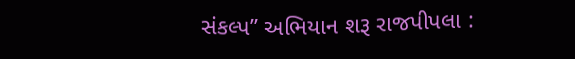સંકલ્પ” અભિયાન શરૂ રાજપીપલા :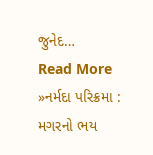જુનેદ…
Read More »નર્મદા પરિક્રમા : મગરનો ભય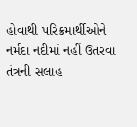હોવાથી પરિક્રમાર્થીઓને નર્મદા નદીમાં નહીં ઉતરવા તંત્રની સલાહ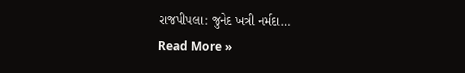રાજપીપલા: જુનેદ ખત્રી નર્મદા…
Read More »